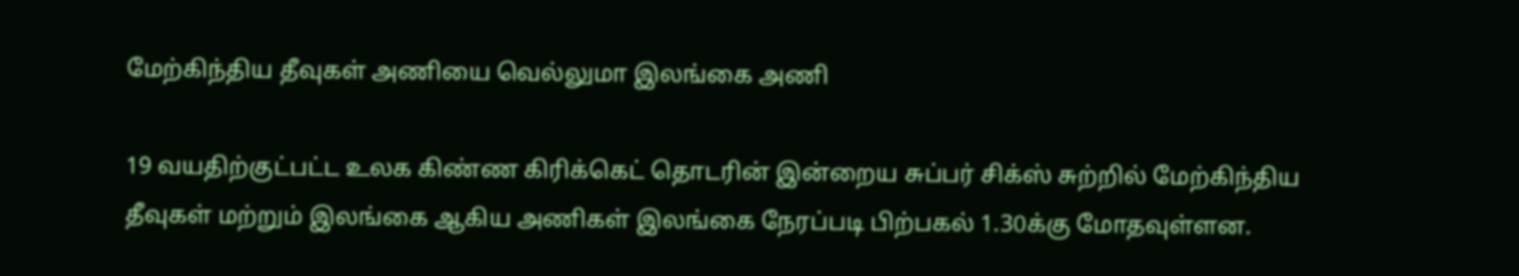மேற்கிந்திய தீவுகள் அணியை வெல்லுமா இலங்கை அணி

19 வயதிற்குட்பட்ட உலக கிண்ண கிரிக்கெட் தொடரின் இன்றைய சுப்பர் சிக்ஸ் சுற்றில் மேற்கிந்திய தீவுகள் மற்றும் இலங்கை ஆகிய அணிகள் இலங்கை நேரப்படி பிற்பகல் 1.30க்கு மோதவுள்ளன.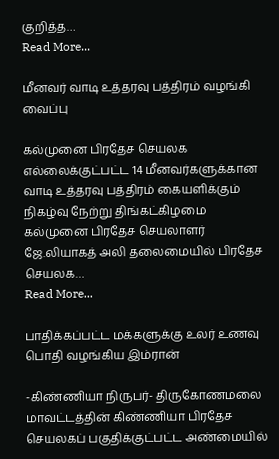குறித்த…
Read More...

மீனவர் வாடி உத்தரவு பத்திரம் வழங்கி வைப்பு

கல்முனை பிரதேச செயலக எல்லைக்குட்பட்ட 14 மீனவர்களுக்கான வாடி உத்தரவு பத்திரம் கையளிக்கும் நிகழ்வு நேற்று திங்கட்கிழமை கல்முனை பிரதேச செயலாளர் ஜே.லியாகத் அலி தலைமையில் பிரதேச செயலக…
Read More...

பாதிக்கப்பட்ட மக்களுக்கு உலர் உணவு பொதி வழங்கிய இம்ரான்

-கிண்ணியா நிருபர்- திருகோணமலை மாவட்டத்தின் கிண்ணியா பிரதேச செயலகப் பகுதிக்குட்பட்ட அண்மையில்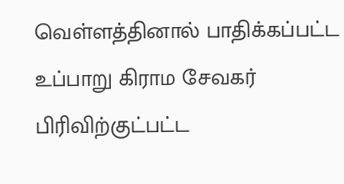வெள்ளத்தினால் பாதிக்கப்பட்ட உப்பாறு கிராம சேவகர் பிரிவிற்குட்பட்ட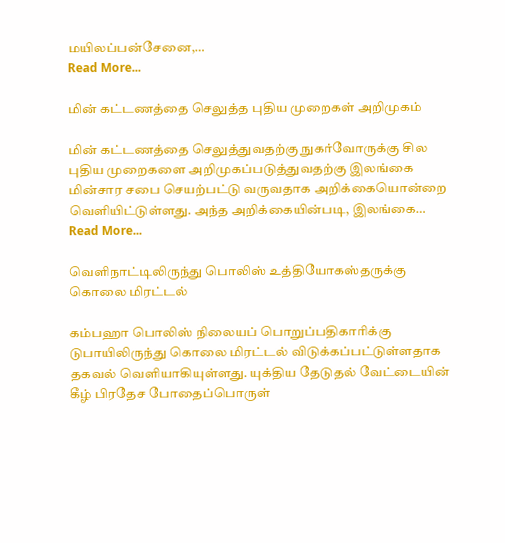மயிலப்பன்சேனை,…
Read More...

மின் கட்டணத்தை செலுத்த புதிய முறைகள் அறிமுகம்

மின் கட்டணத்தை செலுத்துவதற்கு நுகர்வோருக்கு சில புதிய முறைகளை அறிமுகப்படுத்துவதற்கு இலங்கை மின்சார சபை செயற்பட்டு வருவதாக அறிக்கையொன்றை வெளியிட்டுள்ளது. அந்த அறிக்கையின்படி, இலங்கை…
Read More...

வெளிநாட்டிலிருந்து பொலிஸ் உத்தியோகஸ்தருக்கு கொலை மிரட்டல்

கம்பஹா பொலிஸ் நிலையப் பொறுப்பதிகாரிக்கு டுபாயிலிருந்து கொலை மிரட்டல் விடுக்கப்பட்டுள்ளதாக தகவல் வெளியாகியுள்ளது. யுக்திய தேடுதல் வேட்டையின் கீழ் பிரதேச போதைப்பொருள்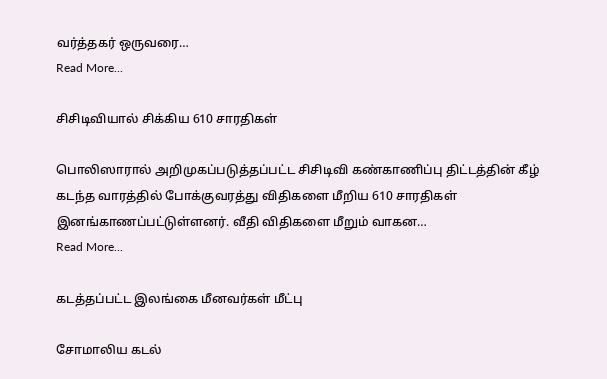வர்த்தகர் ஒருவரை…
Read More...

சிசிடிவியால் சிக்கிய 610 சாரதிகள்

பொலிஸாரால் அறிமுகப்படுத்தப்பட்ட சிசிடிவி கண்காணிப்பு திட்டத்தின் கீழ் கடந்த வாரத்தில் போக்குவரத்து விதிகளை மீறிய 610 சாரதிகள் இனங்காணப்பட்டுள்ளனர். வீதி விதிகளை மீறும் வாகன…
Read More...

கடத்தப்பட்ட இலங்கை மீனவர்கள் மீட்பு

சோமாலிய கடல்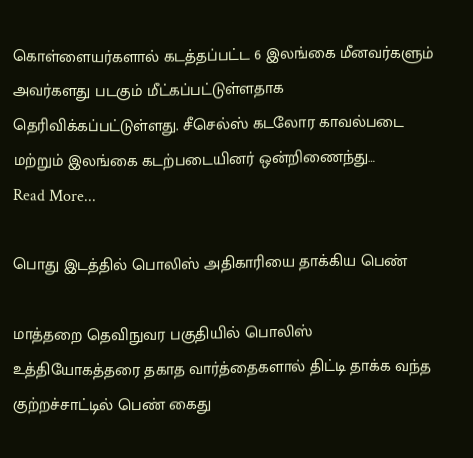கொள்ளையர்களால் கடத்தப்பட்ட 6 இலங்கை மீனவர்களும் அவர்களது படகும் மீட்கப்பட்டுள்ளதாக தெரிவிக்கப்பட்டுள்ளது. சீசெல்ஸ் கடலோர காவல்படை மற்றும் இலங்கை கடற்படையினர் ஒன்றிணைந்து…
Read More...

பொது இடத்தில் பொலிஸ் அதிகாரியை தாக்கிய பெண்

மாத்தறை தெவிநுவர பகுதியில் பொலிஸ் உத்தியோகத்தரை தகாத வார்த்தைகளால் திட்டி தாக்க வந்த குற்றச்சாட்டில் பெண் கைது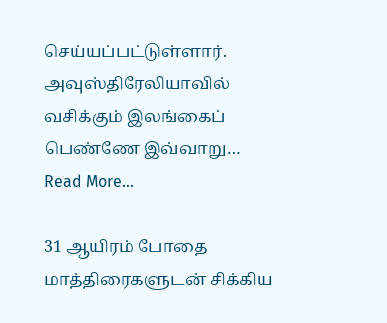செய்யப்பட்டுள்ளார். அவுஸ்திரேலியாவில் வசிக்கும் இலங்கைப் பெண்ணே இவ்வாறு…
Read More...

31 ஆயிரம் போதை மாத்திரைகளுடன் சிக்கிய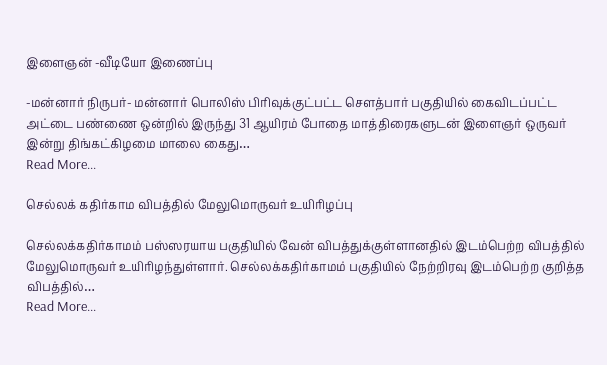இளைஞன் -வீடியோ இணைப்பு

-மன்னார் நிருபர்- மன்னார் பொலிஸ் பிரிவுக்குட்பட்ட செளத்பார் பகுதியில் கைவிடப்பட்ட அட்டை பண்ணை ஒன்றில் இருந்து 31 ஆயிரம் போதை மாத்திரைகளுடன் இளைஞர் ஒருவர் இன்று திங்கட்கிழமை மாலை கைது…
Read More...

செல்லக் கதிர்காம விபத்தில் மேலுமொருவர் உயிரிழப்பு

செல்லக்கதிர்காமம் பஸ்ஸரயாய பகுதியில் வேன் விபத்துக்குள்ளானதில் இடம்பெற்ற விபத்தில் மேலுமொருவர் உயிரிழந்துள்ளார். செல்லக்கதிர்காமம் பகுதியில் நேற்றிரவு இடம்பெற்ற குறித்த விபத்தில்…
Read More...